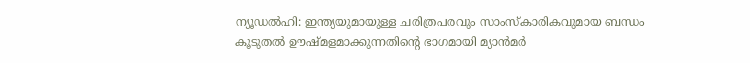ന്യൂഡൽഹി: ഇന്ത്യയുമായുള്ള ചരിത്രപരവും സാംസ്കാരികവുമായ ബന്ധം കൂടുതൽ ഊഷ്മളമാക്കുന്നതിന്റെ ഭാഗമായി മ്യാൻമർ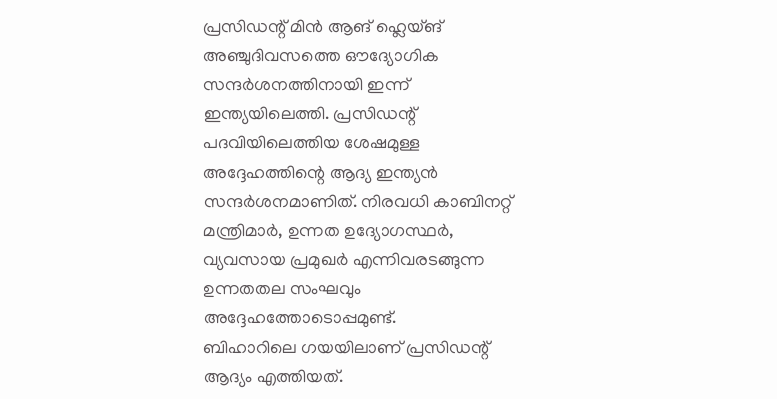പ്രസിഡന്റ് മിൻ ആങ് ഹ്ലെയ്ങ് അഞ്ചുദിവസത്തെ ഔദ്യോഗിക സന്ദർശനത്തിനായി ഇന്ന് ഇന്ത്യയിലെത്തി. പ്രസിഡന്റ് പദവിയിലെത്തിയ ശേഷമുള്ള അദ്ദേഹത്തിന്റെ ആദ്യ ഇന്ത്യൻ സന്ദർശനമാണിത്. നിരവധി കാബിനറ്റ് മന്ത്രിമാർ, ഉന്നത ഉദ്യോഗസ്ഥർ, വ്യവസായ പ്രമുഖർ എന്നിവരടങ്ങുന്ന ഉന്നതതല സംഘവും അദ്ദേഹത്തോടൊപ്പമുണ്ട്.
ബിഹാറിലെ ഗയയിലാണ് പ്രസിഡന്റ് ആദ്യം എത്തിയത്.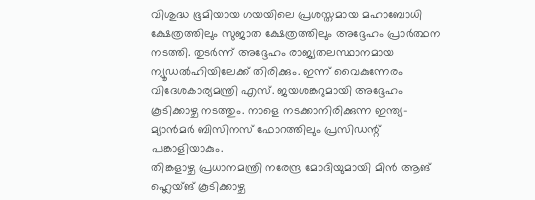വിശുദ്ധ ഭൂമിയായ ഗയയിലെ പ്രശസ്തമായ മഹാബോധി ക്ഷേത്രത്തിലും സുജാത ക്ഷേത്രത്തിലും അദ്ദേഹം പ്രാർത്ഥന നടത്തി. തുടർന്ന് അദ്ദേഹം രാജ്യതലസ്ഥാനമായ ന്യൂഡൽഹിയിലേക്ക് തിരിക്കും. ഇന്ന് വൈകുന്നേരം വിദേശകാര്യമന്ത്രി എസ്. ജയശങ്കറുമായി അദ്ദേഹം കൂടിക്കാഴ്ച നടത്തും. നാളെ നടക്കാനിരിക്കുന്ന ഇന്ത്യ-മ്യാൻമർ ബിസിനസ് ഫോറത്തിലും പ്രസിഡന്റ് പങ്കാളിയാകും.
തിങ്കളാഴ്ച പ്രധാനമന്ത്രി നരേന്ദ്ര മോദിയുമായി മിൻ ആങ് ഹ്ലെയ്ങ് കൂടിക്കാഴ്ച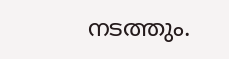നടത്തും.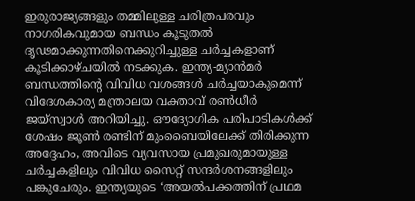ഇരുരാജ്യങ്ങളും തമ്മിലുള്ള ചരിത്രപരവും നാഗരികവുമായ ബന്ധം കൂടുതൽ ദൃഢമാക്കുന്നതിനെക്കുറിച്ചുള്ള ചർച്ചകളാണ് കൂടിക്കാഴ്ചയിൽ നടക്കുക. ഇന്ത്യ-മ്യാൻമർ ബന്ധത്തിന്റെ വിവിധ വശങ്ങൾ ചർച്ചയാകുമെന്ന് വിദേശകാര്യ മന്ത്രാലയ വക്താവ് രൺധീർ ജയ്സ്വാൾ അറിയിച്ചു. ഔദ്യോഗിക പരിപാടികൾക്ക് ശേഷം ജൂൺ രണ്ടിന് മുംബൈയിലേക്ക് തിരിക്കുന്ന അദ്ദേഹം, അവിടെ വ്യവസായ പ്രമുഖരുമായുള്ള ചർച്ചകളിലും വിവിധ സൈറ്റ് സന്ദർശനങ്ങളിലും പങ്കുചേരും. ഇന്ത്യയുടെ ‘അയൽപക്കത്തിന് പ്രഥമ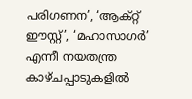പരിഗണന’, ‘ആക്റ്റ് ഈസ്റ്റ്’, ‘മഹാസാഗർ’ എന്നീ നയതന്ത്ര കാഴ്ചപ്പാടുകളിൽ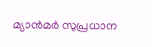മ്യാൻമർ സുപ്രധാന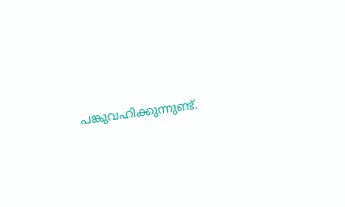പങ്കുവഹിക്കുന്നുണ്ട്.